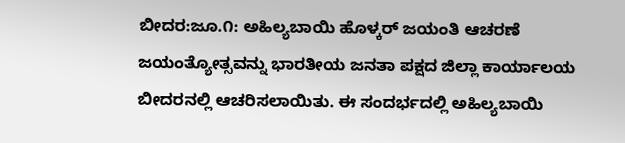ಬೀದರ:ಜೂ.೧: ಅಹಿಲ್ಯಬಾಯಿ ಹೊಳ್ಕರ್ ಜಯಂತಿ ಆಚರಣೆ ಜಯಂತ್ಯೋತ್ಸವನ್ನು ಭಾರತೀಯ ಜನತಾ ಪಕ್ಷದ ಜಿಲ್ಲಾ ಕಾರ್ಯಾಲಯ ಬೀದರನಲ್ಲಿ ಆಚರಿಸಲಾಯಿತು. ಈ ಸಂದರ್ಭದಲ್ಲಿ ಅಹಿಲ್ಯಬಾಯಿ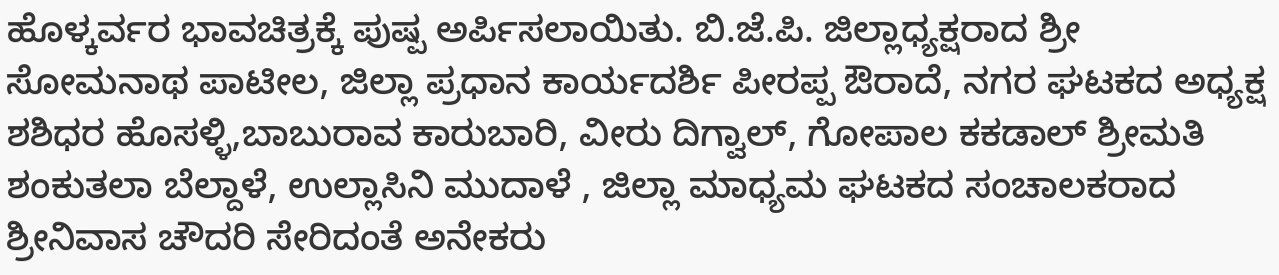ಹೊಳ್ಕರ್ವರ ಭಾವಚಿತ್ರಕ್ಕೆ ಪುಷ್ಪ ಅರ್ಪಿಸಲಾಯಿತು. ಬಿ.ಜೆ.ಪಿ. ಜಿಲ್ಲಾಧ್ಯಕ್ಷರಾದ ಶ್ರೀ ಸೋಮನಾಥ ಪಾಟೀಲ, ಜಿಲ್ಲಾ ಪ್ರಧಾನ ಕಾರ್ಯದರ್ಶಿ ಪೀರಪ್ಪ ಔರಾದೆ, ನಗರ ಘಟಕದ ಅಧ್ಯಕ್ಷ ಶಶಿಧರ ಹೊಸಳ್ಳಿ,ಬಾಬುರಾವ ಕಾರುಬಾರಿ, ವೀರು ದಿಗ್ವಾಲ್, ಗೋಪಾಲ ಕಕಡಾಲ್ ಶ್ರೀಮತಿ ಶಂಕುತಲಾ ಬೆಲ್ದಾಳೆ, ಉಲ್ಲಾಸಿನಿ ಮುದಾಳೆ , ಜಿಲ್ಲಾ ಮಾಧ್ಯಮ ಘಟಕದ ಸಂಚಾಲಕರಾದ ಶ್ರೀನಿವಾಸ ಚೌದರಿ ಸೇರಿದಂತೆ ಅನೇಕರು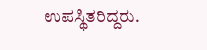ಉಪಸ್ಥಿತರಿದ್ದರು.